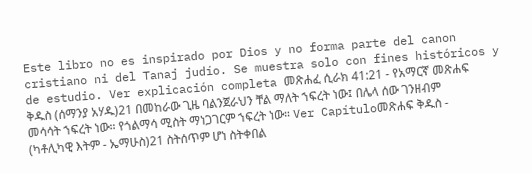Este libro no es inspirado por Dios y no forma parte del canon cristiano ni del Tanaj judío. Se muestra solo con fines históricos y de estudio. Ver explicación completa መጽሐፈ ሲራክ 41:21 - የአማርኛ መጽሐፍ ቅዱስ (ሰማንያ አሃዱ)21 በመከራው ጊዜ ባልንጀራህን ቸል ማለት ኀፍረት ነው፤ በሌላ ሰው ገንዘብም መሳሳት ኀፍረት ነው። የጎልማሳ ሚስት ማነጋገርም ኀፍረት ነው። Ver Capítuloመጽሐፍ ቅዱስ - (ካቶሊካዊ እትም - ኤማሁስ)21 ስትሰጥም ሆነ ስትቀበል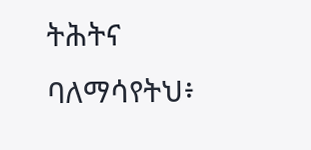ትሕትና ባለማሳየትህ፥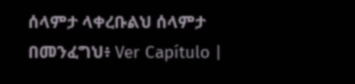ሰላምታ ላቀረቡልህ ሰላምታ በመንፈግህ፥ Ver Capítulo |